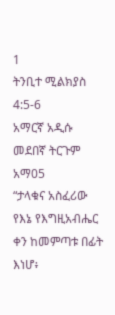1
ትንቢተ ሚልክያስ 4:5-6
አማርኛ አዲሱ መደበኛ ትርጉም
አማ05
“ታላቁና አስፈሪው የእኔ የእግዚአብሔር ቀን ከመምጣቱ በፊት እነሆ፥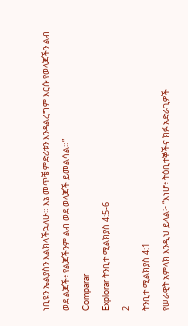ነቢዩን ኤልያስን እልክላችኋለሁ። እኔ መጥቼ ምድሪቱን እንዳልረግም እርሱ የወላጆችን ልብ ወደ ልጆች፥ የልጆችንም ልብ ወደ ወላጆች ይመልሳል።”
Comparar
Explorar ትንቢተ ሚልክያስ 4:5-6
2
ትንቢተ ሚልክያስ 4:1
የሠራዊት አምላክ እንዲህ ይላል፦ “እነሆ፥ ትዕቢተኞችና ክፉ አድራጊዎች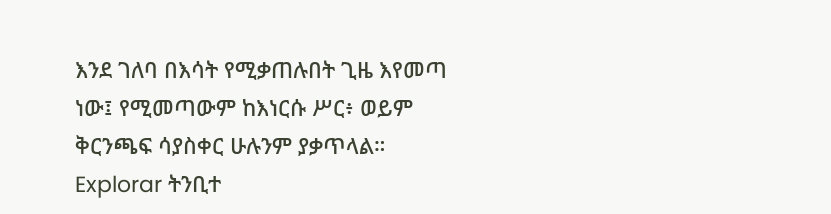እንደ ገለባ በእሳት የሚቃጠሉበት ጊዜ እየመጣ ነው፤ የሚመጣውም ከእነርሱ ሥር፥ ወይም ቅርንጫፍ ሳያስቀር ሁሉንም ያቃጥላል።
Explorar ትንቢተ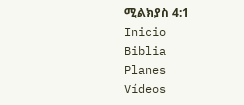ሚልክያስ 4:1
Inicio
Biblia
Planes
Vídeos